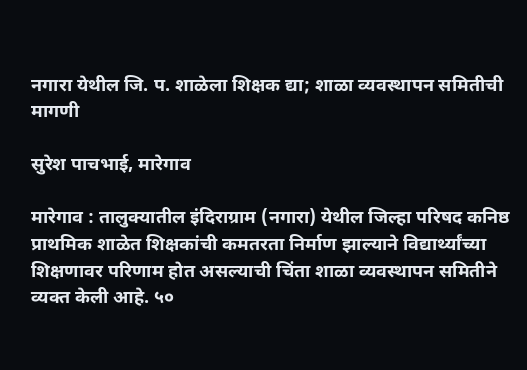नगारा येथील जि. प. शाळेला शिक्षक द्या; शाळा व्यवस्थापन समितीची मागणी

सुरेश पाचभाई, मारेगाव

मारेगाव : तालुक्यातील इंदिराग्राम (नगारा) येथील जिल्हा परिषद कनिष्ठ प्राथमिक शाळेत शिक्षकांची कमतरता निर्माण झाल्याने विद्यार्थ्यांच्या शिक्षणावर परिणाम होत असल्याची चिंता शाळा व्यवस्थापन समितीने व्यक्त केली आहे. ५०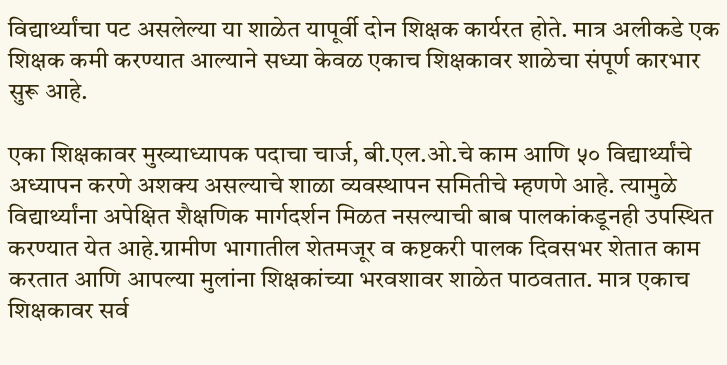विद्यार्थ्यांचा पट असलेल्या या शाळेत यापूर्वी दोन शिक्षक कार्यरत होते. मात्र अलीकडे एक शिक्षक कमी करण्यात आल्याने सध्या केवळ एकाच शिक्षकावर शाळेचा संपूर्ण कारभार सुरू आहे.

एका शिक्षकावर मुख्याध्यापक पदाचा चार्ज, बी.एल.ओ.चे काम आणि ५० विद्यार्थ्यांचे अध्यापन करणे अशक्य असल्याचे शाळा व्यवस्थापन समितीचे म्हणणे आहे. त्यामुळे विद्यार्थ्यांना अपेक्षित शैक्षणिक मार्गदर्शन मिळत नसल्याची बाब पालकांकडूनही उपस्थित करण्यात येत आहे.ग्रामीण भागातील शेतमजूर व कष्टकरी पालक दिवसभर शेतात काम करतात आणि आपल्या मुलांना शिक्षकांच्या भरवशावर शाळेत पाठवतात. मात्र एकाच शिक्षकावर सर्व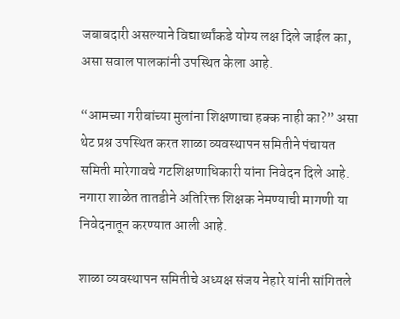जबाबदारी असल्याने विद्यार्थ्यांकडे योग्य लक्ष दिले जाईल का, असा सवाल पालकांनी उपस्थित केला आहे.

“आमच्या गरीबांच्या मुलांना शिक्षणाचा हक्क नाही का?” असा थेट प्रश्न उपस्थित करत शाळा व्यवस्थापन समितीने पंचायत समिती मारेगावचे गटशिक्षणाधिकारी यांना निवेदन दिले आहे. नगारा शाळेत तातडीने अतिरिक्त शिक्षक नेमण्याची मागणी या निवेदनातून करण्यात आली आहे.

शाळा व्यवस्थापन समितीचे अध्यक्ष संजय नेहारे यांनी सांगितले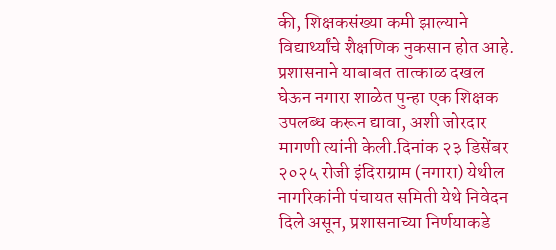की, शिक्षकसंख्या कमी झाल्याने विद्यार्थ्यांचे शैक्षणिक नुकसान होत आहे. प्रशासनाने याबाबत तात्काळ दखल घेऊन नगारा शाळेत पुन्हा एक शिक्षक उपलब्ध करून द्यावा, अशी जोरदार मागणी त्यांनी केली.दिनांक २३ डिसेंबर २०२५ रोजी इंदिराग्राम (नगारा) येथील नागरिकांनी पंचायत समिती येथे निवेदन दिले असून, प्रशासनाच्या निर्णयाकडे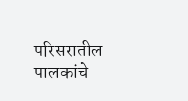परिसरातील पालकांचे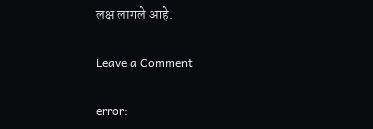लक्ष लागले आहे.

Leave a Comment

error: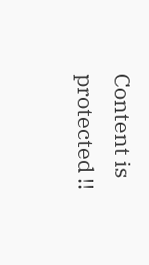Content is protected !!